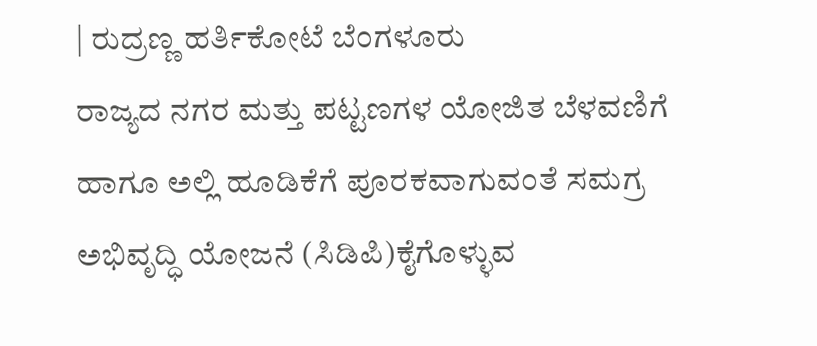| ರುದ್ರಣ್ಣ ಹರ್ತಿಕೋಟೆ ಬೆಂಗಳೂರು
ರಾಜ್ಯದ ನಗರ ಮತ್ತು ಪಟ್ಟಣಗಳ ಯೋಜಿತ ಬೆಳವಣಿಗೆ ಹಾಗೂ ಅಲ್ಲಿ ಹೂಡಿಕೆಗೆ ಪೂರಕವಾಗುವಂತೆ ಸಮಗ್ರ ಅಭಿವೃದ್ಧಿ ಯೋಜನೆ (ಸಿಡಿಪಿ)ಕೈಗೊಳ್ಳುವ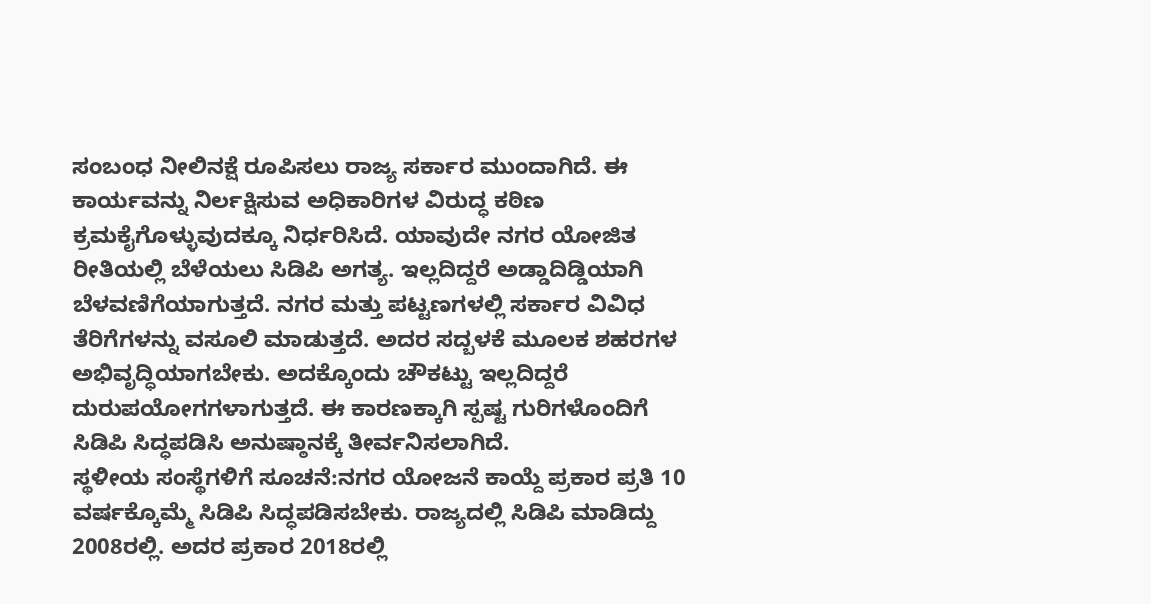ಸಂಬಂಧ ನೀಲಿನಕ್ಷೆ ರೂಪಿಸಲು ರಾಜ್ಯ ಸರ್ಕಾರ ಮುಂದಾಗಿದೆ. ಈ ಕಾರ್ಯವನ್ನು ನಿರ್ಲಕ್ಷಿಸುವ ಅಧಿಕಾರಿಗಳ ವಿರುದ್ಧ ಕಠಿಣ ಕ್ರಮಕೈಗೊಳ್ಳುವುದಕ್ಕೂ ನಿರ್ಧರಿಸಿದೆ. ಯಾವುದೇ ನಗರ ಯೋಜಿತ ರೀತಿಯಲ್ಲಿ ಬೆಳೆಯಲು ಸಿಡಿಪಿ ಅಗತ್ಯ. ಇಲ್ಲದಿದ್ದರೆ ಅಡ್ಡಾದಿಡ್ಡಿಯಾಗಿ ಬೆಳವಣಿಗೆಯಾಗುತ್ತದೆ. ನಗರ ಮತ್ತು ಪಟ್ಟಣಗಳಲ್ಲಿ ಸರ್ಕಾರ ವಿವಿಧ ತೆರಿಗೆಗಳನ್ನು ವಸೂಲಿ ಮಾಡುತ್ತದೆ. ಅದರ ಸದ್ಬಳಕೆ ಮೂಲಕ ಶಹರಗಳ ಅಭಿವೃದ್ಧಿಯಾಗಬೇಕು. ಅದಕ್ಕೊಂದು ಚೌಕಟ್ಟು ಇಲ್ಲದಿದ್ದರೆ ದುರುಪಯೋಗಗಳಾಗುತ್ತದೆ. ಈ ಕಾರಣಕ್ಕಾಗಿ ಸ್ಪಷ್ಟ ಗುರಿಗಳೊಂದಿಗೆ ಸಿಡಿಪಿ ಸಿದ್ಧಪಡಿಸಿ ಅನುಷ್ಠಾನಕ್ಕೆ ತೀರ್ವನಿಸಲಾಗಿದೆ.
ಸ್ಥಳೀಯ ಸಂಸ್ಥೆಗಳಿಗೆ ಸೂಚನೆ:ನಗರ ಯೋಜನೆ ಕಾಯ್ದೆ ಪ್ರಕಾರ ಪ್ರತಿ 10 ವರ್ಷಕ್ಕೊಮ್ಮೆ ಸಿಡಿಪಿ ಸಿದ್ಧಪಡಿಸಬೇಕು. ರಾಜ್ಯದಲ್ಲಿ ಸಿಡಿಪಿ ಮಾಡಿದ್ದು 2008ರಲ್ಲಿ. ಅದರ ಪ್ರಕಾರ 2018ರಲ್ಲಿ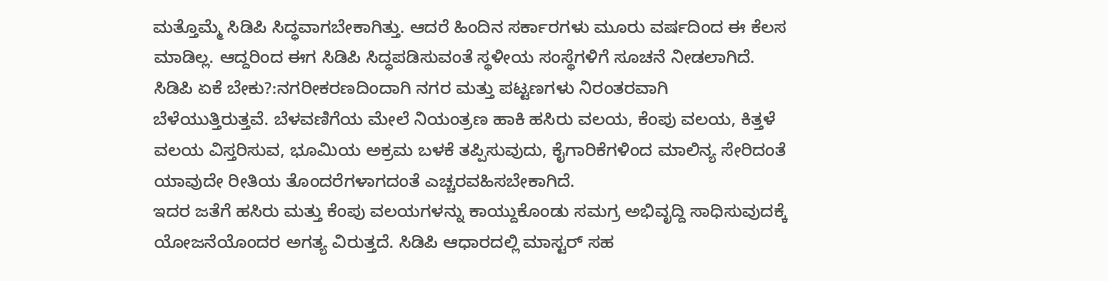ಮತ್ತೊಮ್ಮೆ ಸಿಡಿಪಿ ಸಿದ್ಧವಾಗಬೇಕಾಗಿತ್ತು. ಆದರೆ ಹಿಂದಿನ ಸರ್ಕಾರಗಳು ಮೂರು ವರ್ಷದಿಂದ ಈ ಕೆಲಸ ಮಾಡಿಲ್ಲ. ಆದ್ದರಿಂದ ಈಗ ಸಿಡಿಪಿ ಸಿದ್ಧಪಡಿಸುವಂತೆ ಸ್ಥಳೀಯ ಸಂಸ್ಥೆಗಳಿಗೆ ಸೂಚನೆ ನೀಡಲಾಗಿದೆ.
ಸಿಡಿಪಿ ಏಕೆ ಬೇಕು?:ನಗರೀಕರಣದಿಂದಾಗಿ ನಗರ ಮತ್ತು ಪಟ್ಟಣಗಳು ನಿರಂತರವಾಗಿ ಬೆಳೆಯುತ್ತಿರುತ್ತವೆ. ಬೆಳವಣಿಗೆಯ ಮೇಲೆ ನಿಯಂತ್ರಣ ಹಾಕಿ ಹಸಿರು ವಲಯ, ಕೆಂಪು ವಲಯ, ಕಿತ್ತಳೆ ವಲಯ ವಿಸ್ತರಿಸುವ, ಭೂಮಿಯ ಅಕ್ರಮ ಬಳಕೆ ತಪ್ಪಿಸುವುದು, ಕೈಗಾರಿಕೆಗಳಿಂದ ಮಾಲಿನ್ಯ ಸೇರಿದಂತೆ ಯಾವುದೇ ರೀತಿಯ ತೊಂದರೆಗಳಾಗದಂತೆ ಎಚ್ಚರವಹಿಸಬೇಕಾಗಿದೆ.
ಇದರ ಜತೆಗೆ ಹಸಿರು ಮತ್ತು ಕೆಂಪು ವಲಯಗಳನ್ನು ಕಾಯ್ದುಕೊಂಡು ಸಮಗ್ರ ಅಭಿವೃದ್ದಿ ಸಾಧಿಸುವುದಕ್ಕೆ ಯೋಜನೆಯೊಂದರ ಅಗತ್ಯ ವಿರುತ್ತದೆ. ಸಿಡಿಪಿ ಆಧಾರದಲ್ಲಿ ಮಾಸ್ಟರ್ ಸಹ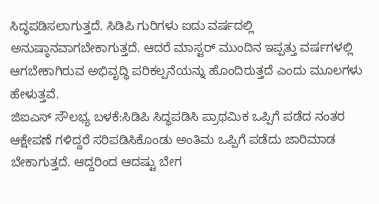ಸಿದ್ಧಪಡಿಸಲಾಗುತ್ತದೆ. ಸಿಡಿಪಿ ಗುರಿಗಳು ಐದು ವರ್ಷದಲ್ಲಿ ಅನುಷ್ಠಾನವಾಗಬೇಕಾಗುತ್ತದೆ. ಆದರೆ ಮಾಸ್ಟರ್ ಮುಂದಿನ ಇಪ್ಪತ್ತು ವರ್ಷಗಳಲ್ಲಿ ಆಗಬೇಕಾಗಿರುವ ಅಭಿವೃದ್ಧಿ ಪರಿಕಲ್ಪನೆಯನ್ನು ಹೊಂದಿರುತ್ತದೆ ಎಂದು ಮೂಲಗಳು ಹೇಳುತ್ತವೆ.
ಜಿಐಎಸ್ ಸೌಲಭ್ಯ ಬಳಕೆ:ಸಿಡಿಪಿ ಸಿದ್ಧಪಡಿಸಿ ಪ್ರಾಥಮಿಕ ಒಪ್ಪಿಗೆ ಪಡೆದ ನಂತರ ಆಕ್ಷೇಪಣೆ ಗಳಿದ್ದರೆ ಸರಿಪಡಿಸಿಕೊಂಡು ಅಂತಿಮ ಒಪ್ಪಿಗೆ ಪಡೆದು ಜಾರಿಮಾಡ ಬೇಕಾಗುತ್ತದೆ. ಆದ್ದರಿಂದ ಆದಷ್ಟು ಬೇಗ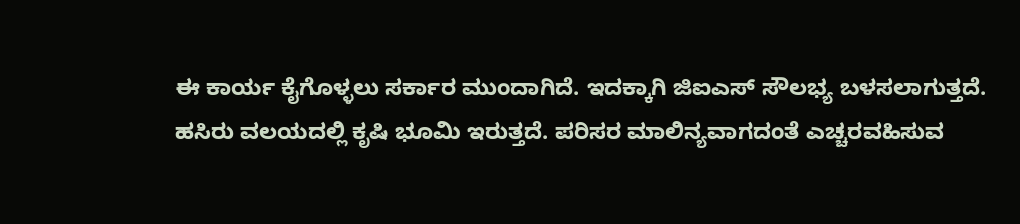ಈ ಕಾರ್ಯ ಕೈಗೊಳ್ಳಲು ಸರ್ಕಾರ ಮುಂದಾಗಿದೆ. ಇದಕ್ಕಾಗಿ ಜಿಐಎಸ್ ಸೌಲಭ್ಯ ಬಳಸಲಾಗುತ್ತದೆ.
ಹಸಿರು ವಲಯದಲ್ಲಿ ಕೃಷಿ ಭೂಮಿ ಇರುತ್ತದೆ. ಪರಿಸರ ಮಾಲಿನ್ಯವಾಗದಂತೆ ಎಚ್ಚರವಹಿಸುವ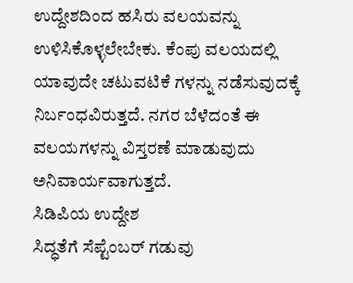ಉದ್ದೇಶದಿಂದ ಹಸಿರು ವಲಯವನ್ನು ಉಳಿಸಿಕೊಳ್ಳಲೇಬೇಕು. ಕೆಂಪು ವಲಯದಲ್ಲಿ ಯಾವುದೇ ಚಟುವಟಿಕೆ ಗಳನ್ನು ನಡೆಸುವುದಕ್ಕೆ ನಿರ್ಬಂಧವಿರುತ್ತದೆ. ನಗರ ಬೆಳೆದಂತೆ ಈ ವಲಯಗಳನ್ನು ವಿಸ್ತರಣೆ ಮಾಡುವುದು ಅನಿವಾರ್ಯವಾಗುತ್ತದೆ.
ಸಿಡಿಪಿಯ ಉದ್ದೇಶ
ಸಿದ್ಧತೆಗೆ ಸೆಪ್ಟೆಂಬರ್ ಗಡುವು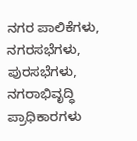ನಗರ ಪಾಲಿಕೆಗಳು, ನಗರಸಭೆಗಳು, ಪುರಸಭೆಗಳು, ನಗರಾಭಿವೃದ್ಧಿ ಪ್ರಾಧಿಕಾರಗಳು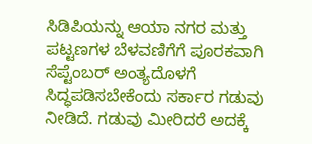ಸಿಡಿಪಿಯನ್ನು ಆಯಾ ನಗರ ಮತ್ತು ಪಟ್ಟಣಗಳ ಬೆಳವಣಿಗೆಗೆ ಪೂರಕವಾಗಿ ಸೆಪ್ಟೆಂಬರ್ ಅಂತ್ಯದೊಳಗೆ ಸಿದ್ಧಪಡಿಸಬೇಕೆಂದು ಸರ್ಕಾರ ಗಡುವು ನೀಡಿದೆ. ಗಡುವು ಮೀರಿದರೆ ಅದಕ್ಕೆ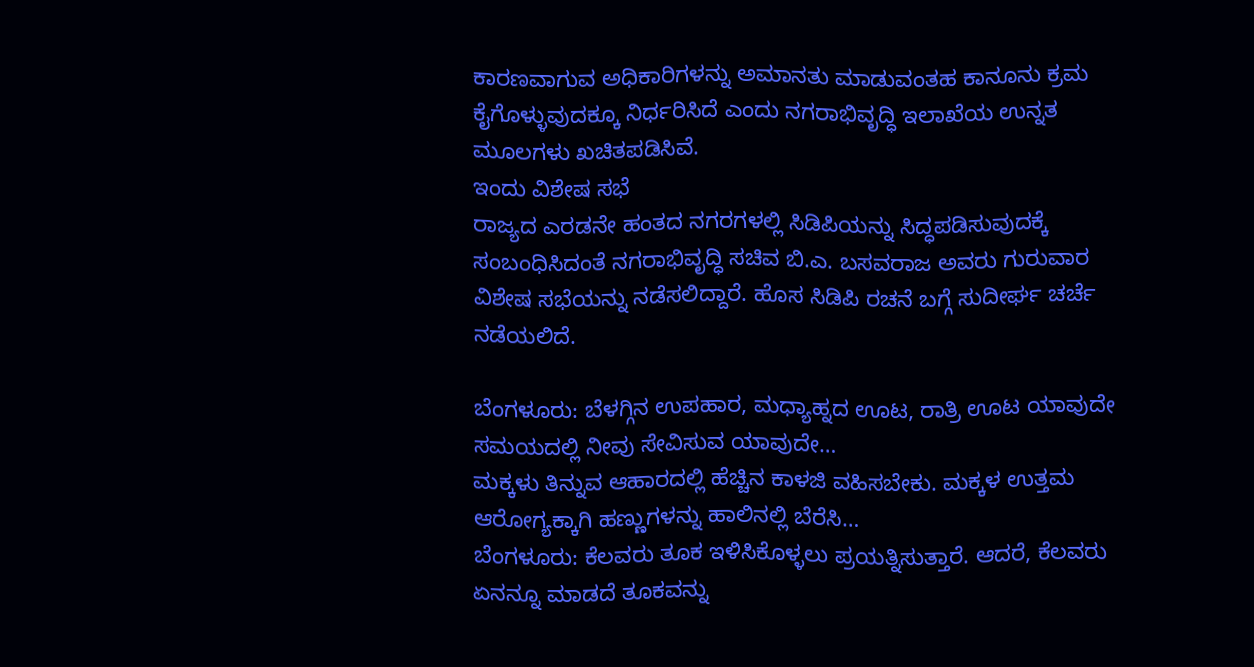ಕಾರಣವಾಗುವ ಅಧಿಕಾರಿಗಳನ್ನು ಅಮಾನತು ಮಾಡುವಂತಹ ಕಾನೂನು ಕ್ರಮ ಕೈಗೊಳ್ಳುವುದಕ್ಕೂ ನಿರ್ಧರಿಸಿದೆ ಎಂದು ನಗರಾಭಿವೃದ್ಧಿ ಇಲಾಖೆಯ ಉನ್ನತ ಮೂಲಗಳು ಖಚಿತಪಡಿಸಿವೆ.
ಇಂದು ವಿಶೇಷ ಸಭೆ
ರಾಜ್ಯದ ಎರಡನೇ ಹಂತದ ನಗರಗಳಲ್ಲಿ ಸಿಡಿಪಿಯನ್ನು ಸಿದ್ಧಪಡಿಸುವುದಕ್ಕೆ ಸಂಬಂಧಿಸಿದಂತೆ ನಗರಾಭಿವೃದ್ಧಿ ಸಚಿವ ಬಿ.ಎ. ಬಸವರಾಜ ಅವರು ಗುರುವಾರ ವಿಶೇಷ ಸಭೆಯನ್ನು ನಡೆಸಲಿದ್ದಾರೆ. ಹೊಸ ಸಿಡಿಪಿ ರಚನೆ ಬಗ್ಗೆ ಸುದೀರ್ಘ ಚರ್ಚೆ ನಡೆಯಲಿದೆ.

ಬೆಂಗಳೂರು: ಬೆಳಗ್ಗಿನ ಉಪಹಾರ, ಮಧ್ಯಾಹ್ನದ ಊಟ, ರಾತ್ರಿ ಊಟ ಯಾವುದೇ ಸಮಯದಲ್ಲಿ ನೀವು ಸೇವಿಸುವ ಯಾವುದೇ…
ಮಕ್ಕಳು ತಿನ್ನುವ ಆಹಾರದಲ್ಲಿ ಹೆಚ್ಚಿನ ಕಾಳಜಿ ವಹಿಸಬೇಕು. ಮಕ್ಕಳ ಉತ್ತಮ ಆರೋಗ್ಯಕ್ಕಾಗಿ ಹಣ್ಣುಗಳನ್ನು ಹಾಲಿನಲ್ಲಿ ಬೆರೆಸಿ…
ಬೆಂಗಳೂರು: ಕೆಲವರು ತೂಕ ಇಳಿಸಿಕೊಳ್ಳಲು ಪ್ರಯತ್ನಿಸುತ್ತಾರೆ. ಆದರೆ, ಕೆಲವರು ಏನನ್ನೂ ಮಾಡದೆ ತೂಕವನ್ನು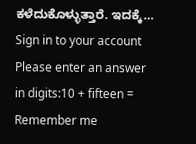ಕಳೆದುಕೊಳ್ಳುತ್ತಾರೆ. ಇದಕ್ಕೆ…
Sign in to your account
Please enter an answer in digits:10 + fifteen =
Remember me